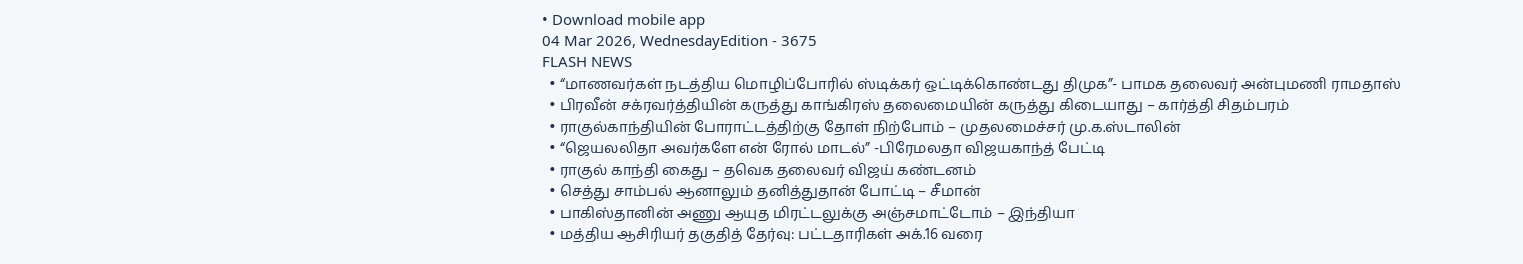• Download mobile app
04 Mar 2026, WednesdayEdition - 3675
FLASH NEWS
  • “மாணவர்கள் நடத்திய மொழிப்போரில் ஸ்டிக்கர் ஒட்டிக்கொண்டது திமுக”- பாமக தலைவர் அன்புமணி ராமதாஸ்
  • பிரவீன் சக்ரவர்த்தியின் கருத்து காங்கிரஸ் தலைமையின் கருத்து கிடையாது – கார்த்தி சிதம்பரம்
  • ராகுல்காந்தியின் போராட்டத்திற்கு தோள் நிற்போம் – முதலமைச்சர் மு.க.ஸ்டாலின்
  • “ஜெயலலிதா அவர்களே என் ரோல் மாடல்” -பிரேமலதா விஜயகாந்த் பேட்டி
  • ராகுல் காந்தி கைது – தவெக தலைவர் விஜய் கண்டனம்
  • செத்து சாம்பல் ஆனாலும் தனித்துதான் போட்டி – சீமான்
  • பாகிஸ்தானின் அணு ஆயுத மிரட்டலுக்கு அஞ்சமாட்டோம் – இந்தியா
  • மத்திய ஆசிரியர் தகுதித் தேர்வு: பட்டதாரிகள் அக்.16 வரை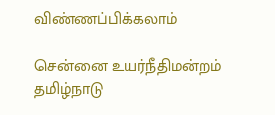விண்ணப்பிக்கலாம்

சென்னை உயர்நீதிமன்றம் தமிழ்நாடு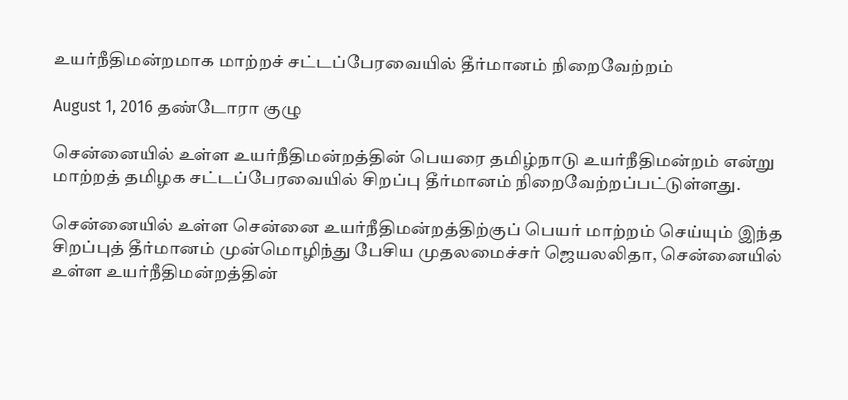உயர்நீதிமன்றமாக மாற்றச் சட்டப்பேரவையில் தீர்மானம் நிறைவேற்றம்

August 1, 2016 தண்டோரா குழு

சென்னையில் உள்ள உயர்நீதிமன்றத்தின் பெயரை தமிழ்நாடு உயர்நீதிமன்றம் என்று மாற்றத் தமிழக சட்டப்பேரவையில் சிறப்பு தீர்மானம் நிறைவேற்றப்பட்டுள்ளது.

சென்னையில் உள்ள சென்னை உயர்நீதிமன்றத்திற்குப் பெயர் மாற்றம் செய்யும் இந்த சிறப்புத் தீர்மானம் முன்மொழிந்து பேசிய முதலமைச்சர் ஜெயலலிதா, சென்னையில் உள்ள உயர்நீதிமன்றத்தின்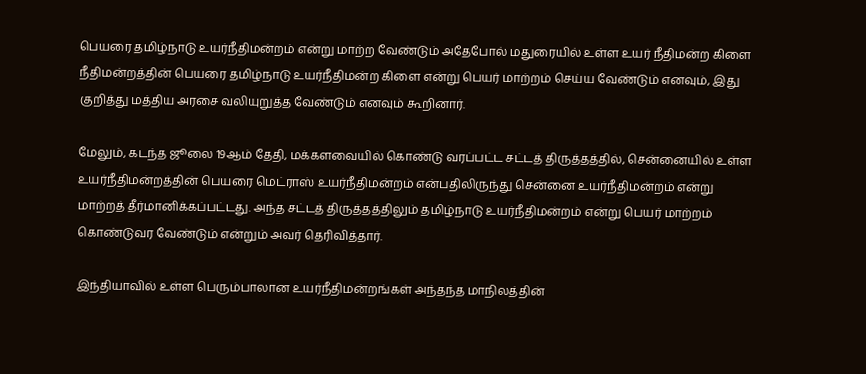பெயரை தமிழ்நாடு உயர்நீதிமன்றம் என்று மாற்ற வேண்டும் அதேபோல் மதுரையில் உள்ள உயர் நீதிமன்ற கிளை நீதிமன்றத்தின் பெயரை தமிழ்நாடு உயர்நீதிமன்ற கிளை என்று பெயர் மாற்றம் செய்ய வேண்டும் எனவும், இது குறித்து மத்திய அரசை வலியுறுத்த வேண்டும் எனவும் கூறினார்.

மேலும், கடந்த ஜூலை 19ஆம் தேதி, மக்களவையில் கொண்டு வரப்பட்ட சட்டத் திருத்தத்தில், சென்னையில் உள்ள உயர்நீதிமன்றத்தின் பெயரை மெட்ராஸ் உயர்நீதிமன்றம் என்பதிலிருந்து சென்னை உயர்நீதிமன்றம் என்று மாற்றத் தீர்மானிக்கப்பட்டது. அந்த சட்டத் திருத்தத்திலும் தமிழ்நாடு உயர்நீதிமன்றம் என்று பெயர் மாற்றம் கொண்டுவர வேண்டும் என்றும் அவர் தெரிவித்தார்.

இந்தியாவில் உள்ள பெரும்பாலான உயர்நீதிமன்றங்கள் அந்தந்த மாநிலத்தின்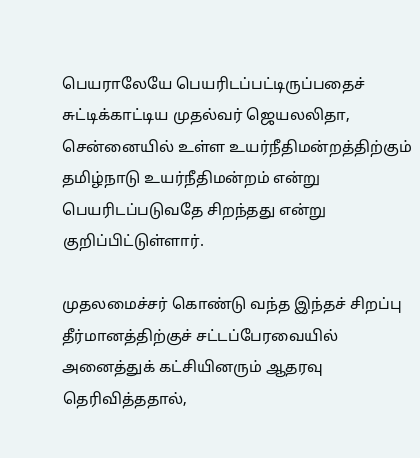பெயராலேயே பெயரிடப்பட்டிருப்பதைச் சுட்டிக்காட்டிய முதல்வர் ஜெயலலிதா, சென்னையில் உள்ள உயர்நீதிமன்றத்திற்கும் தமிழ்நாடு உயர்நீதிமன்றம் என்று பெயரிடப்படுவதே சிறந்தது என்று குறிப்பிட்டுள்ளார்.

முதலமைச்சர் கொண்டு வந்த இந்தச் சிறப்பு தீர்மானத்திற்குச் சட்டப்பேரவையில் அனைத்துக் கட்சியினரும் ஆதரவு தெரிவித்ததால்,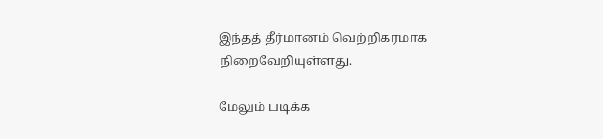இந்தத் தீர்மானம் வெற்றிகரமாக நிறைவேறியுள்ளது.

மேலும் படிக்க